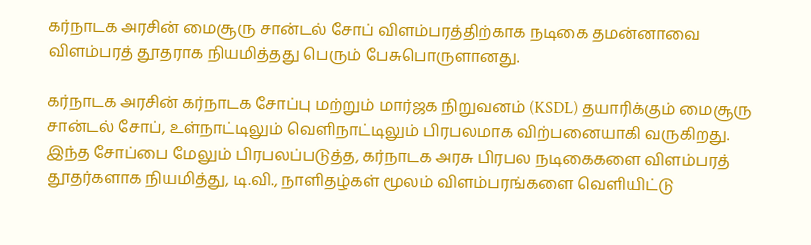கர்நாடக அரசின் மைசூரு சான்டல் சோப் விளம்பரத்திற்காக நடிகை தமன்னாவை விளம்பரத் தூதராக நியமித்தது பெரும் பேசுபொருளானது.

கர்நாடக அரசின் கர்நாடக சோப்பு மற்றும் மார்ஜக நிறுவனம் (KSDL) தயாரிக்கும் மைசூரு சான்டல் சோப், உள்நாட்டிலும் வெளிநாட்டிலும் பிரபலமாக விற்பனையாகி வருகிறது. இந்த சோப்பை மேலும் பிரபலப்படுத்த, கர்நாடக அரசு பிரபல நடிகைகளை விளம்பரத் தூதர்களாக நியமித்து, டி.வி., நாளிதழ்கள் மூலம் விளம்பரங்களை வெளியிட்டு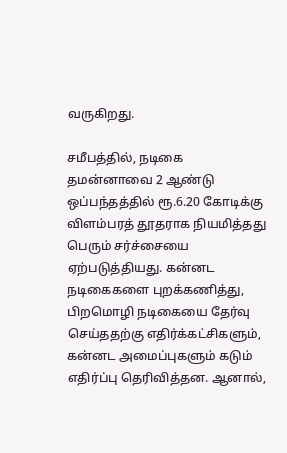வருகிறது.

சமீபத்தில், நடிகை தமன்னாவை 2 ஆண்டு ஒப்பந்தத்தில் ரூ.6.20 கோடிக்கு விளம்பரத் தூதராக நியமித்தது பெரும் சர்ச்சையை ஏற்படுத்தியது. கன்னட நடிகைகளை புறக்கணித்து, பிறமொழி நடிகையை தேர்வு செய்ததற்கு எதிர்க்கட்சிகளும், கன்னட அமைப்புகளும் கடும் எதிர்ப்பு தெரிவித்தன. ஆனால்,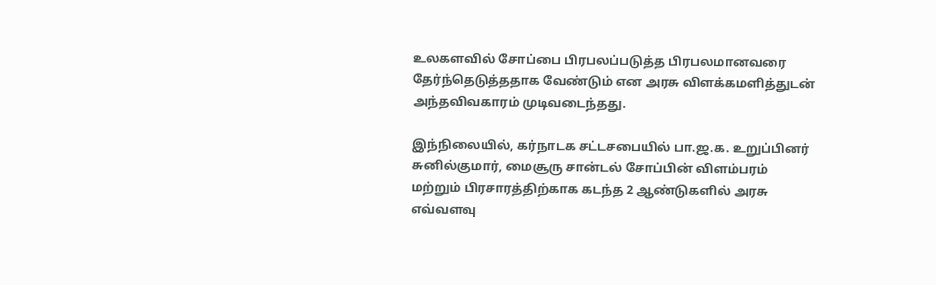உலகளவில் சோப்பை பிரபலப்படுத்த பிரபலமானவரை தேர்ந்தெடுத்ததாக வேண்டும் என அரசு விளக்கமளித்துடன்  அந்தவிவகாரம் முடிவடைந்தது.

இந்நிலையில், கர்நாடக சட்டசபையில் பா.ஜ.க. உறுப்பினர் சுனில்குமார், மைசூரு சான்டல் சோப்பின் விளம்பரம் மற்றும் பிரசாரத்திற்காக கடந்த 2 ஆண்டுகளில் அரசு எவ்வளவு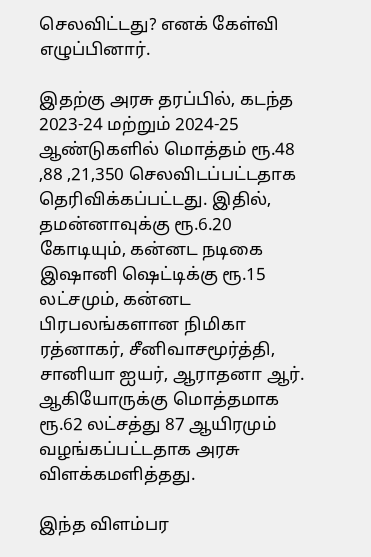செலவிட்டது? எனக் கேள்வி எழுப்பினார்.

இதற்கு அரசு தரப்பில், கடந்த 2023-24 மற்றும் 2024-25 ஆண்டுகளில் மொத்தம் ரூ.48 ,88 ,21,350 செலவிடப்பட்டதாக தெரிவிக்கப்பட்டது. இதில், தமன்னாவுக்கு ரூ.6.20 கோடியும், கன்னட நடிகை இஷானி ஷெட்டிக்கு ரூ.15 லட்சமும், கன்னட பிரபலங்களான நிமிகா ரத்னாகர், சீனிவாசமூர்த்தி, சானியா ஐயர், ஆராதனா ஆர். ஆகியோருக்கு மொத்தமாக ரூ.62 லட்சத்து 87 ஆயிரமும் வழங்கப்பட்டதாக அரசு விளக்கமளித்தது.

இந்த விளம்பர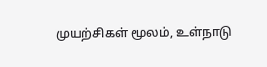முயற்சிகள் மூலம், உள்நாடு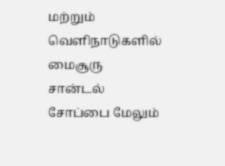மற்றும் வெளிநாடுகளில் மைசூரு சான்டல் சோப்பை மேலும்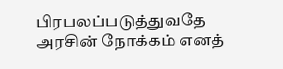பிரபலப்படுத்துவதே அரசின் நோக்கம் எனத்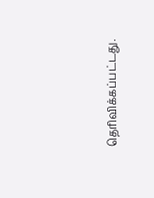தெரிவிக்கப்பட்டது.